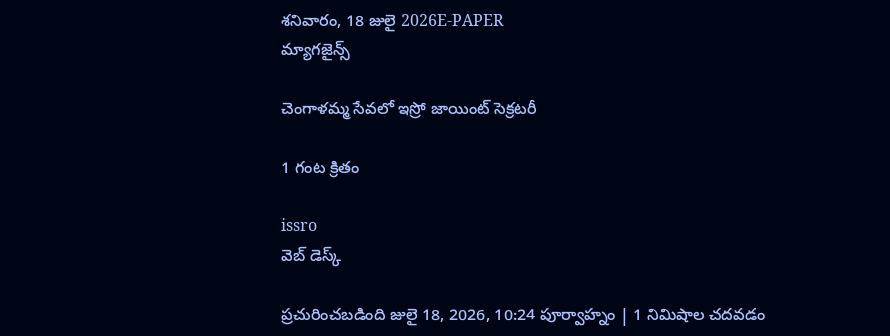శనివారం, 18 జులై 2026E-PAPER
మ్యాగజైన్స్

చెంగాళమ్మ సేవలో ఇస్రో జాయింట్ సెక్రటరీ

1 గంట క్రితం

issro
వెబ్ డెస్క్

ప్రచురించబడింది జులై 18, 2026, 10:24 పూర్వాహ్నం | 1 నిమిషాల చదవడం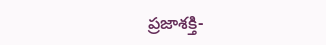ప్రజాశక్తి-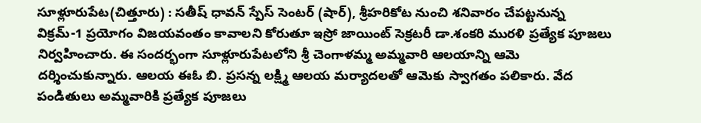సూళ్లూరుపేట(చిత్తూరు) : సతీష్ ధావన్ స్పేస్ సెంటర్ (షార్), శ్రీహరికోట నుంచి శనివారం చేపట్టనున్న విక్రమ్-1 ప్రయోగం విజయవంతం కావాలని కోరుతూ ఇస్రో జాయింట్ సెక్రటరీ డా.శంకరి మురళి ప్రత్యేక పూజలు నిర్వహించారు. ఈ సందర్భంగా సూళ్లూరుపేటలోని శ్రీ చెంగాళమ్మ అమ్మవారి ఆలయాన్ని ఆమె దర్శించుకున్నారు. ఆలయ ఈఓ బి. ప్రసన్న లక్ష్మి ఆలయ మర్యాదలతో ఆమెకు స్వాగతం పలికారు. వేద పండితులు అమ్మవారికి ప్రత్యేక పూజలు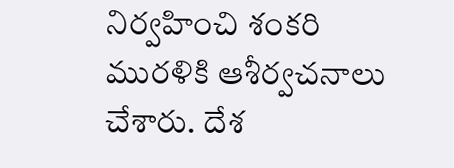నిర్వహించి శంకరి మురళికి ఆశీర్వచనాలు చేశారు. దేశ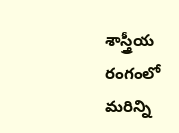శాస్త్రీయ రంగంలో మరిన్ని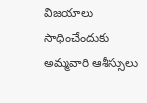విజయాలు సాధించేందుకు అమ్మవారి ఆశీస్సులు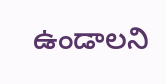ఉండాలని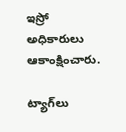ఇస్రో అధికారులు ఆకాంక్షించారు.

ట్యాగ్‌లు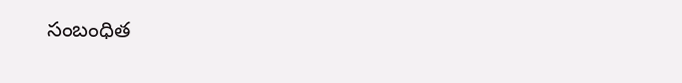సంబంధిత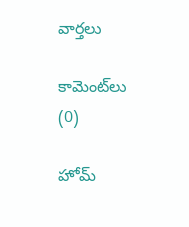వార్తలు

కామెంట్‌లు (0)

హోమ్